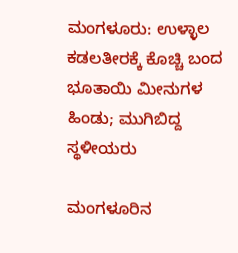ಮಂಗಳೂರು: ಉಳ್ಳಾಲ ಕಡಲತೀರಕ್ಕೆ ಕೊಚ್ಚಿ ಬಂದ ಭೂತಾಯಿ ಮೀನುಗಳ ಹಿಂಡು; ಮುಗಿಬಿದ್ದ ಸ್ಥಳೀಯರು

ಮಂಗಳೂರಿನ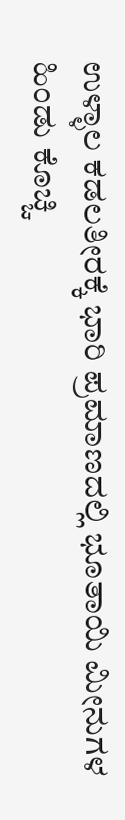ಉಳ್ಳಾಲ ಕಡಲತೀರಕ್ಕೆ ಭಾರಿ ಪ್ರಮಾಣದಲ್ಲಿ ಭೂತಾಯಿ ಮೀನುಗಳ ಹಿಂಡು ಕೊಚ್ಚಿ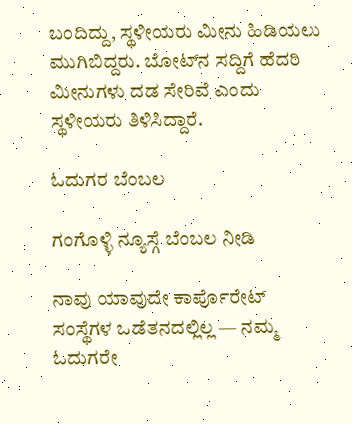ಬಂದಿದ್ದು, ಸ್ಥಳೀಯರು ಮೀನು ಹಿಡಿಯಲು ಮುಗಿಬಿದ್ದರು. ಬೋಟ್‌ನ ಸದ್ದಿಗೆ ಹೆದರಿ ಮೀನುಗಳು ದಡ ಸೇರಿವೆ ಎಂದು ಸ್ಥಳೀಯರು ತಿಳಿಸಿದ್ದಾರೆ.

ಓದುಗರ ಬೆಂಬಲ

ಗಂಗೊಳ್ಳಿ ನ್ಯೂಸ್ಗೆ ಬೆಂಬಲ ನೀಡಿ

ನಾವು ಯಾವುದೇ ಕಾರ್ಪೊರೇಟ್ ಸಂಸ್ಥೆಗಳ ಒಡೆತನದಲ್ಲಿಲ್ಲ — ನಮ್ಮ ಓದುಗರೇ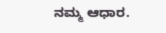ನಮ್ಮ ಆಧಾರ.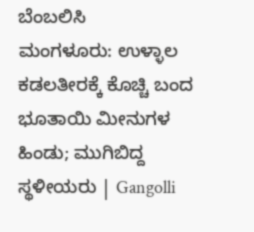ಬೆಂಬಲಿಸಿ
ಮಂಗಳೂರು: ಉಳ್ಳಾಲ ಕಡಲತೀರಕ್ಕೆ ಕೊಚ್ಚಿ ಬಂದ ಭೂತಾಯಿ ಮೀನುಗಳ ಹಿಂಡು; ಮುಗಿಬಿದ್ದ ಸ್ಥಳೀಯರು | Gangolli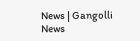News | Gangolli News